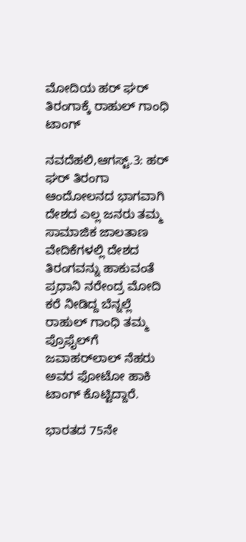ಮೋದಿಯ ಹರ್‌ ಘರ್‌ ತಿರಂಗಾಕ್ಕೆ ರಾಹುಲ್‌ ಗಾಂಧಿ ಟಾಂಗ್‌

ನವದೆಹಲಿ,ಆಗಸ್ಟ್‌.3: ಹರ್‌ ಘರ್‌ ತಿರಂಗಾ ಆಂದೋಲನದ ಭಾಗವಾಗಿ ದೇಶದ ಎಲ್ಲ ಜನರು ತಮ್ಮ ಸಾಮಾಜಿಕ ಜಾಲತಾಣ ವೇದಿಕೆಗಳಲ್ಲಿ ದೇಶದ ತಿರಂಗವನ್ನು ಹಾಕುವಂತೆ ಪ್ರಧಾನಿ ನರೇಂದ್ರ ಮೋದಿ ಕರೆ ನೀಡಿದ್ದ ಬೆನ್ನಲ್ಲೆ ರಾಹುಲ್‌ ಗಾಂಧಿ ತಮ್ಮ ಪ್ರೊಫೈಲ್‌ಗೆ ಜವಾಹರ್‌ಲಾಲ್‌ ನೆಹರು ಅವರ ಫೋಟೋ ಹಾಕಿ ಟಾಂಗ್‌ ಕೊಟ್ಟಿದ್ದಾರೆ.

ಭಾರತದ 75ನೇ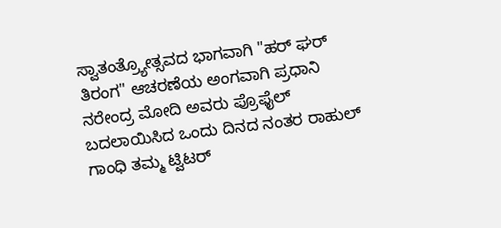ಸ್ವಾತಂತ್ರ್ಯೋತ್ಸವದ ಭಾಗವಾಗಿ "ಹರ್ ಘರ್ ತಿರಂಗ" ಆಚರಣೆಯ ಅಂಗವಾಗಿ ಪ್ರಧಾನಿ ನರೇಂದ್ರ ಮೋದಿ ಅವರು ಪ್ರೊಫೈಲ್‌ ಬದಲಾಯಿಸಿದ ಒಂದು ದಿನದ ನಂತರ ರಾಹುಲ್ ಗಾಂಧಿ ತಮ್ಮ ಟ್ವಿಟರ್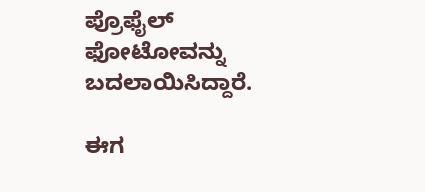ಪ್ರೊಫೈಲ್ ಫೋಟೋವನ್ನು ಬದಲಾಯಿಸಿದ್ದಾರೆ.

ಈಗ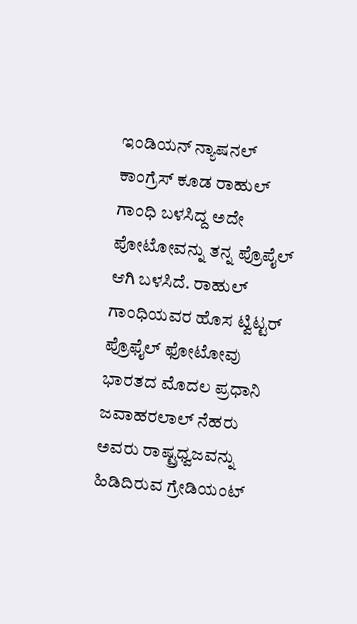ಇಂಡಿಯನ್‌ ನ್ಯಾಷನಲ್‌ ಕಾಂಗ್ರೆಸ್‌ ಕೂಡ ರಾಹುಲ್‌ ಗಾಂಧಿ ಬಳಸಿದ್ದ ಅದೇ ಪೋಟೋವನ್ನು ತನ್ನ ಪ್ರೊಪೈಲ್‌ ಆಗಿ ಬಳಸಿದೆ. ರಾಹುಲ್‌ ಗಾಂಧಿಯವರ ಹೊಸ ಟ್ವಿಟ್ಟರ್ ಪ್ರೊಫೈಲ್ ಫೋಟೋವು ಭಾರತದ ಮೊದಲ ಪ್ರಧಾನಿ ಜವಾಹರಲಾಲ್ ನೆಹರು ಅವರು ರಾಷ್ಟ್ರಧ್ವಜವನ್ನು ಹಿಡಿದಿರುವ ಗ್ರೇಡಿಯಂಟ್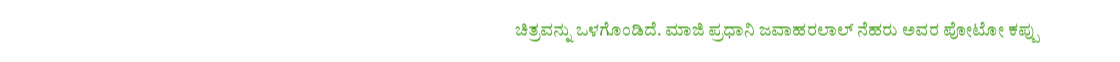ಚಿತ್ರವನ್ನು ಒಳಗೊಂಡಿದೆ. ಮಾಜಿ ಪ್ರಧಾನಿ ಜವಾಹರಲಾಲ್‌ ನೆಹರು ಅವರ ಪೋಟೋ ಕಪ್ಪು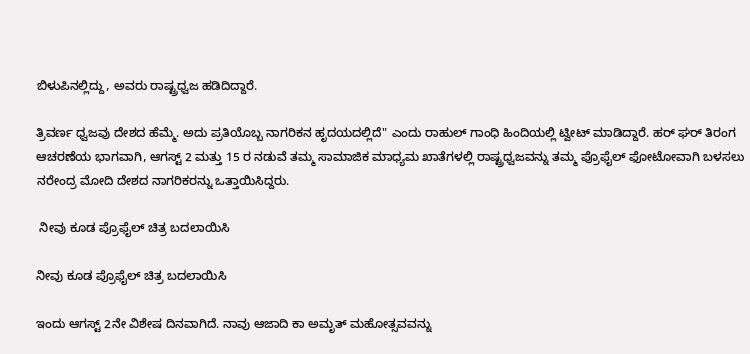ಬಿಳುಪಿನಲ್ಲಿದ್ದು, ಅವರು ರಾಷ್ಟ್ರಧ್ವಜ ಹಡಿದಿದ್ದಾರೆ.

ತ್ರಿವರ್ಣ ಧ್ವಜವು ದೇಶದ ಹೆಮ್ಮೆ. ಅದು ಪ್ರತಿಯೊಬ್ಬ ನಾಗರಿಕನ ಹೃದಯದಲ್ಲಿದೆ" ಎಂದು ರಾಹುಲ್‌ ಗಾಂಧಿ ಹಿಂದಿಯಲ್ಲಿ ಟ್ವೀಟ್ ಮಾಡಿದ್ದಾರೆ. ಹರ್ ಘರ್ ತಿರಂಗ ಆಚರಣೆಯ ಭಾಗವಾಗಿ, ಆಗಸ್ಟ್ 2 ಮತ್ತು 15 ರ ನಡುವೆ ತಮ್ಮ ಸಾಮಾಜಿಕ ಮಾಧ್ಯಮ ಖಾತೆಗಳಲ್ಲಿ ರಾಷ್ಟ್ರಧ್ವಜವನ್ನು ತಮ್ಮ ಪ್ರೊಫೈಲ್ ಫೋಟೋವಾಗಿ ಬಳಸಲು ನರೇಂದ್ರ ಮೋದಿ ದೇಶದ ನಾಗರಿಕರನ್ನು ಒತ್ತಾಯಿಸಿದ್ದರು.

 ನೀವು ಕೂಡ ಪ್ರೊಫೈಲ್‌ ಚಿತ್ರ ಬದಲಾಯಿಸಿ

ನೀವು ಕೂಡ ಪ್ರೊಫೈಲ್‌ ಚಿತ್ರ ಬದಲಾಯಿಸಿ

ಇಂದು ಆಗಸ್ಟ್ 2ನೇ ವಿಶೇಷ ದಿನವಾಗಿದೆ. ನಾವು ಆಜಾದಿ ಕಾ ಅಮೃತ್ ಮಹೋತ್ಸವವನ್ನು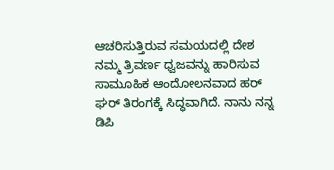ಆಚರಿಸುತ್ತಿರುವ ಸಮಯದಲ್ಲಿ ದೇಶ ನಮ್ಮ ತ್ರಿವರ್ಣ ಧ್ವಜವನ್ನು ಹಾರಿಸುವ ಸಾಮೂಹಿಕ ಆಂದೋಲನವಾದ ಹರ್ ಘರ್ ತಿರಂಗಕ್ಕೆ ಸಿದ್ಧವಾಗಿದೆ. ನಾನು ನನ್ನ ಡಿಪಿ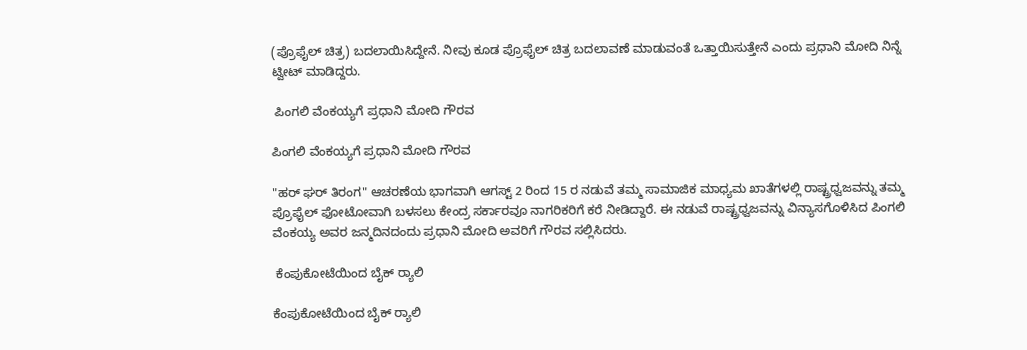(ಪ್ರೊಫೈಲ್‌ ಚಿತ್ರ) ಬದಲಾಯಿಸಿದ್ದೇನೆ. ನೀವು ಕೂಡ ಪ್ರೊಫೈಲ್‌ ಚಿತ್ರ ಬದಲಾವಣೆ ಮಾಡುವಂತೆ ಒತ್ತಾಯಿಸುತ್ತೇನೆ ಎಂದು ಪ್ರಧಾನಿ ಮೋದಿ ನಿನ್ನೆ ಟ್ವೀಟ್ ಮಾಡಿದ್ದರು.

 ಪಿಂಗಲಿ ವೆಂಕಯ್ಯಗೆ ಪ್ರಧಾನಿ ಮೋದಿ ಗೌರವ

ಪಿಂಗಲಿ ವೆಂಕಯ್ಯಗೆ ಪ್ರಧಾನಿ ಮೋದಿ ಗೌರವ

"ಹರ್ ಘರ್ ತಿರಂಗ" ಆಚರಣೆಯ ಭಾಗವಾಗಿ ಆಗಸ್ಟ್ 2 ರಿಂದ 15 ರ ನಡುವೆ ತಮ್ಮ ಸಾಮಾಜಿಕ ಮಾಧ್ಯಮ ಖಾತೆಗಳಲ್ಲಿ ರಾಷ್ಟ್ರಧ್ವಜವನ್ನು ತಮ್ಮ ಪ್ರೊಫೈಲ್ ಫೋಟೋವಾಗಿ ಬಳಸಲು ಕೇಂದ್ರ ಸರ್ಕಾರವೂ ನಾಗರಿಕರಿಗೆ ಕರೆ ನೀಡಿದ್ದಾರೆ. ಈ ನಡುವೆ ರಾಷ್ಟ್ರಧ್ವಜವನ್ನು ವಿನ್ಯಾಸಗೊಳಿಸಿದ ಪಿಂಗಲಿ ವೆಂಕಯ್ಯ ಅವರ ಜನ್ಮದಿನದಂದು ಪ್ರಧಾನಿ ಮೋದಿ ಅವರಿಗೆ ಗೌರವ ಸಲ್ಲಿಸಿದರು.

 ಕೆಂಪುಕೋಟೆಯಿಂದ ಬೈಕ್ ರ‍್ಯಾಲಿ

ಕೆಂಪುಕೋಟೆಯಿಂದ ಬೈಕ್ ರ‍್ಯಾಲಿ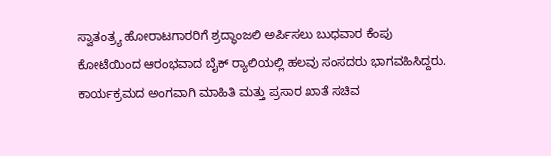ಸ್ವಾತಂತ್ರ್ಯ ಹೋರಾಟಗಾರರಿಗೆ ಶ್ರದ್ಧಾಂಜಲಿ ಅರ್ಪಿಸಲು ಬುಧವಾರ ಕೆಂಪು ಕೋಟೆಯಿಂದ ಆರಂಭವಾದ ಬೈಕ್ ರ‍್ಯಾಲಿಯಲ್ಲಿ ಹಲವು ಸಂಸದರು ಭಾಗವಹಿಸಿದ್ದರು. ಕಾರ್ಯಕ್ರಮದ ಅಂಗವಾಗಿ ಮಾಹಿತಿ ಮತ್ತು ಪ್ರಸಾರ ಖಾತೆ ಸಚಿವ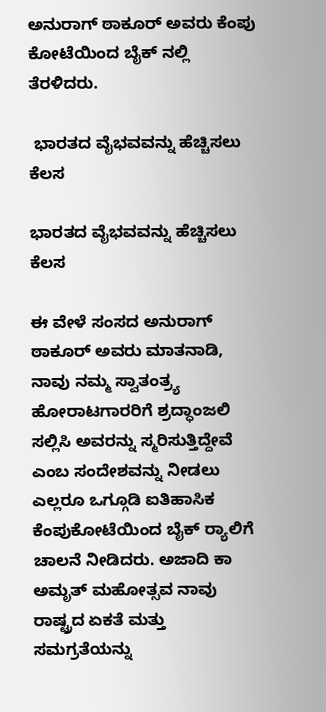ಅನುರಾಗ್ ಠಾಕೂರ್ ಅವರು ಕೆಂಪು ಕೋಟೆಯಿಂದ ಬೈಕ್ ನಲ್ಲಿ ತೆರಳಿದರು.

 ಭಾರತದ ವೈಭವವನ್ನು ಹೆಚ್ಚಿಸಲು ಕೆಲಸ

ಭಾರತದ ವೈಭವವನ್ನು ಹೆಚ್ಚಿಸಲು ಕೆಲಸ

ಈ ವೇಳೆ ಸಂಸದ ಅನುರಾಗ್‌ ಠಾಕೂರ್‌ ಅವರು ಮಾತನಾಡಿ, ನಾವು ನಮ್ಮ ಸ್ವಾತಂತ್ರ್ಯ ಹೋರಾಟಗಾರರಿಗೆ ಶ್ರದ್ಧಾಂಜಲಿ ಸಲ್ಲಿಸಿ ಅವರನ್ನು ಸ್ಮರಿಸುತ್ತಿದ್ದೇವೆ ಎಂಬ ಸಂದೇಶವನ್ನು ನೀಡಲು ಎಲ್ಲರೂ ಒಗ್ಗೂಡಿ ಐತಿಹಾಸಿಕ ಕೆಂಪುಕೋಟೆಯಿಂದ ಬೈಕ್ ರ‍್ಯಾಲಿಗೆ ಚಾಲನೆ ನೀಡಿದರು. ಅಜಾದಿ ಕಾ ಅಮೃತ್ ಮಹೋತ್ಸವ ನಾವು ರಾಷ್ಟ್ರದ ಏಕತೆ ಮತ್ತು ಸಮಗ್ರತೆಯನ್ನು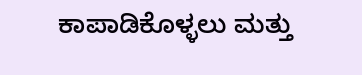ಕಾಪಾಡಿಕೊಳ್ಳಲು ಮತ್ತು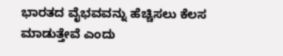ಭಾರತದ ವೈಭವವನ್ನು ಹೆಚ್ಚಿಸಲು ಕೆಲಸ ಮಾಡುತ್ತೇವೆ ಎಂದು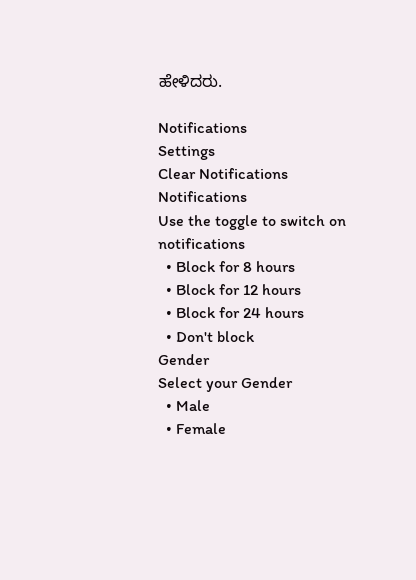ಹೇಳಿದರು.

Notifications
Settings
Clear Notifications
Notifications
Use the toggle to switch on notifications
  • Block for 8 hours
  • Block for 12 hours
  • Block for 24 hours
  • Don't block
Gender
Select your Gender
  • Male
  • Female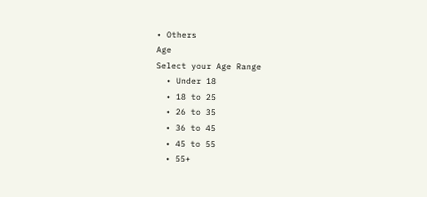• Others
Age
Select your Age Range
  • Under 18
  • 18 to 25
  • 26 to 35
  • 36 to 45
  • 45 to 55
  • 55+